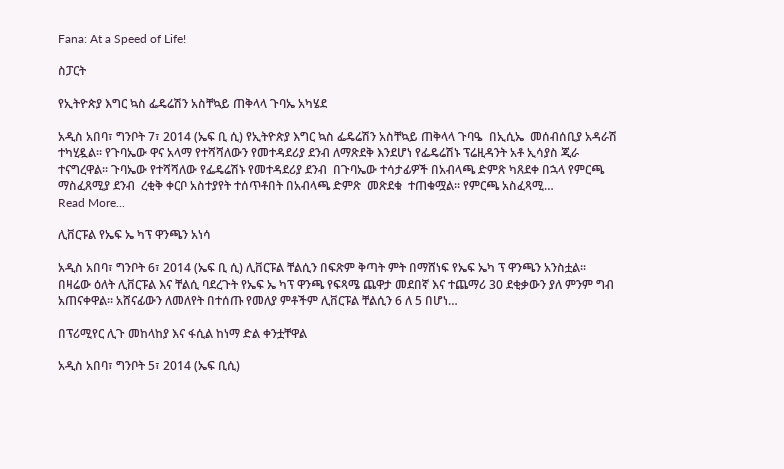Fana: At a Speed of Life!

ስፓርት

የኢትዮጵያ እግር ኳስ ፌዴሬሽን አስቸኳይ ጠቅላላ ጉባኤ አካሄደ

አዲስ አበባ፣ ግንቦት 7፣ 2014 (ኤፍ ቢ ሲ) የኢትዮጵያ እግር ኳስ ፌዴሬሽን አስቸኳይ ጠቅላላ ጉባዔ  በኢሲኤ  መሰብሰቢያ አዳራሽ ተካሂዷል፡፡ የጉባኤው ዋና አላማ የተሻሻለውን የመተዳደሪያ ደንብ ለማጽደቅ እንደሆነ የፌዴሬሽኑ ፕሬዚዳንት አቶ ኢሳያስ ጂራ ተናግረዋል፡፡ ጉባኤው የተሻሻለው የፌዴሬሽኑ የመተዳደሪያ ደንብ  በጉባኤው ተሳታፊዎች በአብላጫ ድምጽ ካጸደቀ በኋላ የምርጫ ማስፈጸሚያ ደንብ  ረቂቅ ቀርቦ አስተያየት ተሰጥቶበት በአብላጫ ድምጽ  መጽደቁ  ተጠቁሟል፡፡ የምርጫ አስፈጻሚ…
Read More...

ሊቨርፑል የኤፍ ኤ ካፕ ዋንጫን አነሳ

አዲስ አበባ፣ ግንቦት 6፣ 2014 (ኤፍ ቢ ሲ) ሊቨርፑል ቸልሲን በፍጽም ቅጣት ምት በማሸነፍ የኤፍ ኤካ ፕ ዋንጫን አንስቷል፡፡ በዛሬው ዕለት ሊቨርፑል እና ቸልሲ ባደረጉት የኤፍ ኤ ካፕ ዋንጫ የፍጻሜ ጨዋታ መደበኛ እና ተጨማሪ 30 ደቂቃውን ያለ ምንም ግብ አጠናቀዋል፡፡ አሸናፊውን ለመለየት በተሰጡ የመለያ ምቶችም ሊቨርፑል ቸልሲን 6 ለ 5 በሆነ…

በፕሪሚየር ሊጉ መከላከያ እና ፋሲል ከነማ ድል ቀንቷቸዋል

አዲስ አበባ፣ ግንቦት 5፣ 2014 (ኤፍ ቢሲ)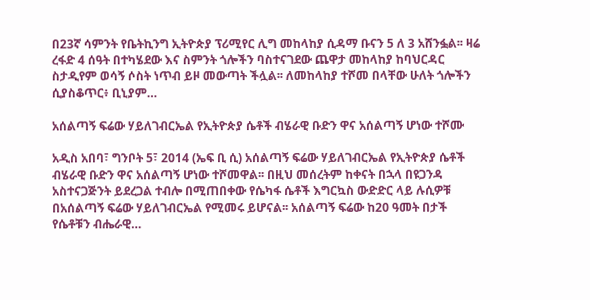በ23ኛ ሳምንት የቤትኪንግ ኢትዮጵያ ፕሪሚየር ሊግ መከላከያ ሲዳማ ቡናን 5 ለ 3 አሸንፏል፡፡ ዛሬ ረፋድ 4 ሰዓት በተካሄደው እና ስምንት ጎሎችን ባስተናገደው ጨዋታ መከላከያ ከባህርዳር ስታዲየም ወሳኝ ሶስት ነጥብ ይዞ መውጣት ችሏል፡፡ ለመከላከያ ተሾመ በላቸው ሁለት ጎሎችን ሲያስቆጥር፥ ቢኒያም…

አሰልጣኝ ፍሬው ሃይለገብርኤል የኢትዮጵያ ሴቶች ብሄራዊ ቡድን ዋና አሰልጣኝ ሆነው ተሾሙ

አዲስ አበባ፣ ግንቦት 5፣ 2014 (ኤፍ ቢ ሲ) አሰልጣኝ ፍሬው ሃይለገብርኤል የኢትዮጵያ ሴቶች ብሄራዊ ቡድን ዋና አሰልጣኝ ሆነው ተሾመዋል፡፡ በዚህ መሰረትም ከቀናት በኋላ በዩጋንዳ አስተናጋጅንት ይደረጋል ተብሎ በሚጠበቀው የሴካፋ ሴቶች እግርኳስ ውድድር ላይ ሉሲዎቹ በአሰልጣኝ ፍሬው ሃይለገብርኤል የሚመሩ ይሆናል፡፡ አሰልጣኝ ፍሬው ከ20 ዓመት በታች የሴቶቹን ብሔራዊ…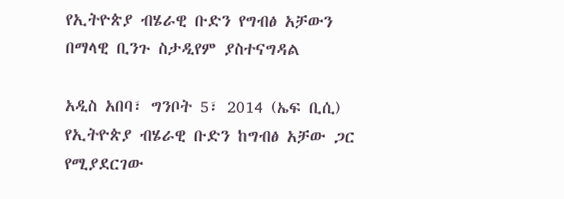የኢትዮጵያ ብሄራዊ ቡድን የግብፅ አቻውን በማላዊ ቢንጉ ስታዲየም ያስተናግዳል

አዲስ አበባ፣ ግንቦት 5፣ 2014 (ኤፍ ቢሲ) የኢትዮጵያ ብሄራዊ ቡድን ከግብፅ አቻው ጋር የሚያደርገው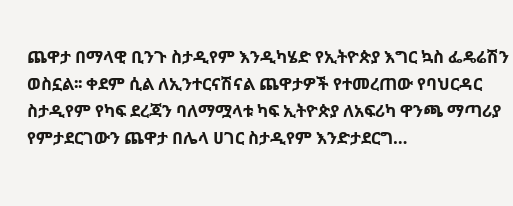ጨዋታ በማላዊ ቢንጉ ስታዲየም እንዲካሄድ የኢትዮጵያ እግር ኳስ ፌዴሬሽን ወስኗል፡፡ ቀደም ሲል ለኢንተርናሽናል ጨዋታዎች የተመረጠው የባህርዳር ስታዲየም የካፍ ደረጃን ባለማሟላቱ ካፍ ኢትዮጵያ ለአፍሪካ ዋንጫ ማጣሪያ የምታደርገውን ጨዋታ በሌላ ሀገር ስታዲየም እንድታደርግ…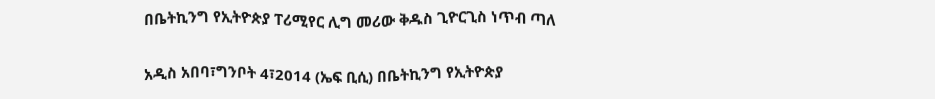በቤትኪንግ የኢትዮጵያ ፐሪሚየር ሊግ መሪው ቅዱስ ጊዮርጊስ ነጥብ ጣለ

አዲስ አበባ፣ግንቦት 4፣2014 (ኤፍ ቢሲ) በቤትኪንግ የኢትዮጵያ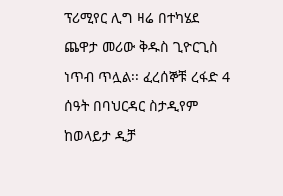ፕሪሚየር ሊግ ዛሬ በተካሄደ ጨዋታ መሪው ቅዱስ ጊዮርጊስ ነጥብ ጥሏል፡፡ ፈረሰኞቹ ረፋድ 4 ሰዓት በባህርዳር ስታዲየም ከወላይታ ዲቻ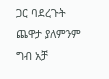ጋር ባደረጉት ጨዋታ ያለምንም ግብ አቻ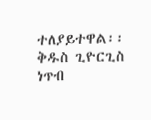ተለያይተዋል፡፡ ቅዱስ ጊዮርጊስ ነጥብ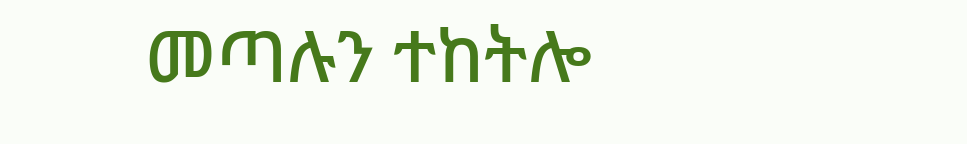መጣሉን ተከትሎ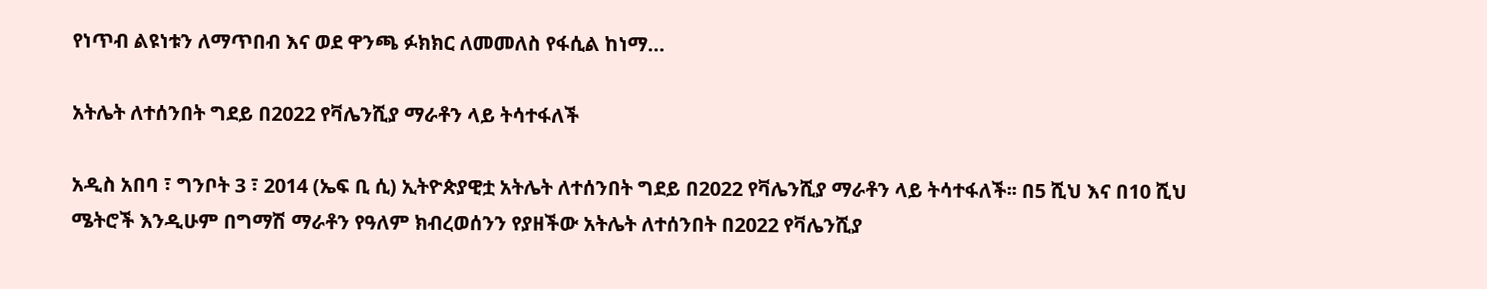የነጥብ ልዩነቱን ለማጥበብ እና ወደ ዋንጫ ፉክክር ለመመለስ የፋሲል ከነማ…

አትሌት ለተሰንበት ግደይ በ2022 የቫሌንሺያ ማራቶን ላይ ትሳተፋለች

አዲስ አበባ ፣ ግንቦት 3 ፣ 2014 (ኤፍ ቢ ሲ) ኢትዮጵያዊቷ አትሌት ለተሰንበት ግደይ በ2022 የቫሌንሺያ ማራቶን ላይ ትሳተፋለች፡፡ በ5 ሺህ እና በ10 ሺህ ሜትሮች እንዲሁም በግማሽ ማራቶን የዓለም ክብረወሰንን የያዘችው አትሌት ለተሰንበት በ2022 የቫሌንሺያ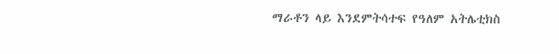ማራቶን ላይ እንደምትሳተፍ የዓለም አትሌቲክስ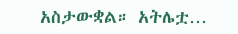አስታውቋል። አትሌቷ…